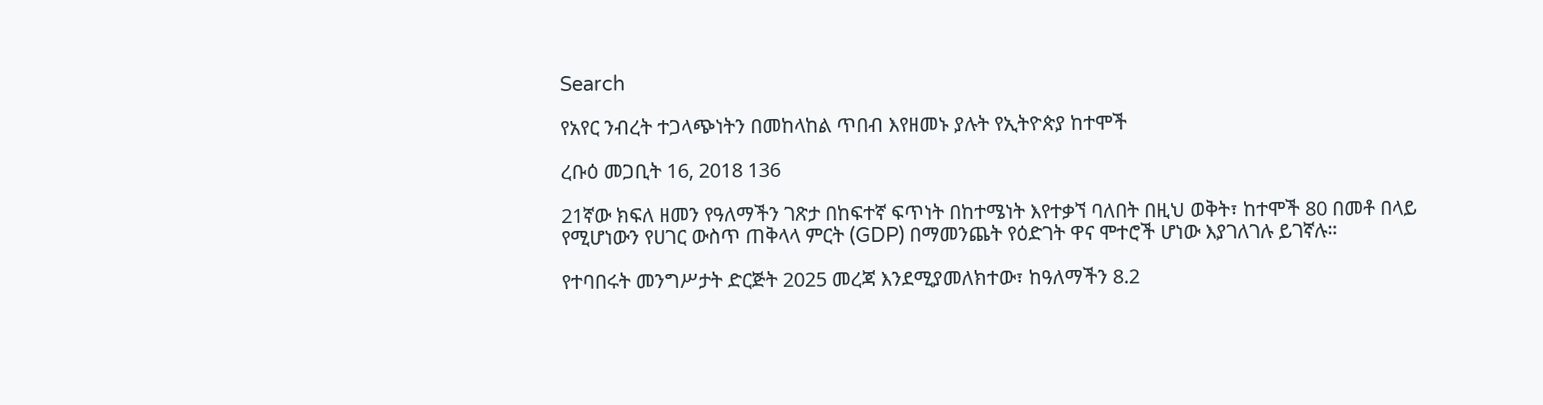Search

የአየር ንብረት ተጋላጭነትን በመከላከል ጥበብ እየዘመኑ ያሉት የኢትዮጵያ ከተሞች

ረቡዕ መጋቢት 16, 2018 136

21ኛው ክፍለ ዘመን የዓለማችን ገጽታ በከፍተኛ ፍጥነት በከተሜነት እየተቃኘ ባለበት በዚህ ወቅት፣ ከተሞች 80 በመቶ በላይ የሚሆነውን የሀገር ውስጥ ጠቅላላ ምርት (GDP) በማመንጨት የዕድገት ዋና ሞተሮች ሆነው እያገለገሉ ይገኛሉ።

የተባበሩት መንግሥታት ድርጅት 2025 መረጃ እንደሚያመለክተው፣ ከዓለማችን 8.2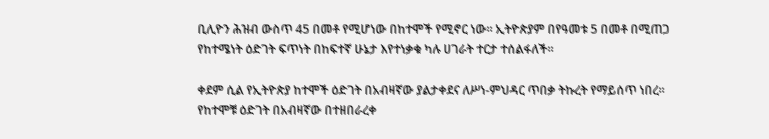ቢሊዮን ሕዝብ ውስጥ 45 በመቶ የሚሆነው በከተሞች የሚኖር ነው። ኢትዮጵያም በየዓመቱ 5 በመቶ በሚጠጋ የከተሜነት ዕድገት ፍጥነት በከፍተኛ ሁኔታ እየተነቃቁ ካሉ ሀገራት ተርታ ተሰልፋለች።

ቀደም ሲል የኢትዮጵያ ከተሞች ዕድገት በአብዛኛው ያልታቀደና ለሥነ-ምህዳር ጥበቃ ትኩረት የማይሰጥ ነበረ። የከተሞቹ ዕድገት በአብዛኛው በተዘበራረቀ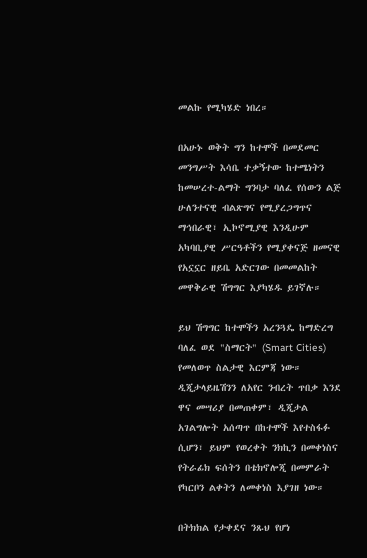መልኩ የሚካሄድ ነበረ።

በአሁኑ ወቅት ግን ከተሞች በመደመር መንግሥት እሳቤ ተቃኝተው ከተሜነትን ከመሠረተ-ልማት ግንባታ ባለፈ የሰውን ልጅ ሁለንተናዊ ብልጽግና የሚያረጋግጥና ማኅበራዊ፣ ኢኮኖሚያዊ እንዲሁም አካባቢያዊ ሥርዓቶችን የሚያቀናጅ ዘመናዊ የአኗኗር ዘይቤ አድርገው በመመልከት መዋቅራዊ ሽግግር እያካሄዱ ይገኛሉ።

ይህ ሽግግር ከተሞችን አረንጓዴ ከማድረግ ባለፈ ወደ "ስማርት" (Smart Cities) የመለወጥ ስልታዊ እርምጃ ነው። ዲጂታላይዜሽንን ለአየር ንብረት ጥበቃ እንደ ዋና መሣሪያ በመጠቀም፣ ዲጂታል አገልግሎት አሰጣጥ በከተሞች እየተስፋፉ ሲሆን፣ ይህም የወረቀት ንክኪን በመቀነስና የትራፊክ ፍሰትን በቴክኖሎጂ በመምራት የካርቦን ልቀትን ለመቀነስ እያገዘ ነው።

በትክክል የታቀደና ንጹህ የሆነ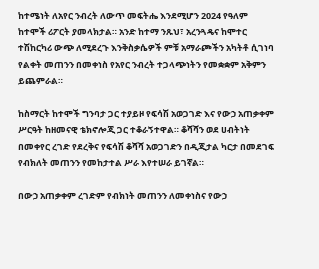ከተሜነት ለአየር ንብረት ለውጥ መፍትሔ እንደሚሆን 2024 የዓለም ከተሞች ሪፖርት ያመላክታል። አንድ ከተማ ንጹህ፣ አረንጓዴና ከሞተር ተሽከርካሪ ውጭ ለሚደረጉ እንቅስቃሴዎች ምቹ አማራጮችን አካትቶ ሲገነባ የልቀት መጠንን በመቀነስ የአየር ንብረት ተጋላጭነትን የመቋቋም አቅምን ይጨምራል።

ከስማርት ከተሞች ግንባታ ጋር ተያይዞ የፍሳሽ አወጋገድ እና የውኃ አጠቃቀም ሥርዓት ከዘመናዊ ቴክኖሎጂ ጋር ተቆራኝተዋል። ቆሻሻን ወደ ሀብትነት በመቀየር ረገድ የደረቅና የፍሳሽ ቆሻሻ አወጋገድን በዲጂታል ካርታ በመደገፍ የብክለት መጠንን የመከታተል ሥራ እየተሠራ ይገኛል።

በውኃ አጠቃቀም ረገድም የብክነት መጠንን ለመቀነስና የውኃ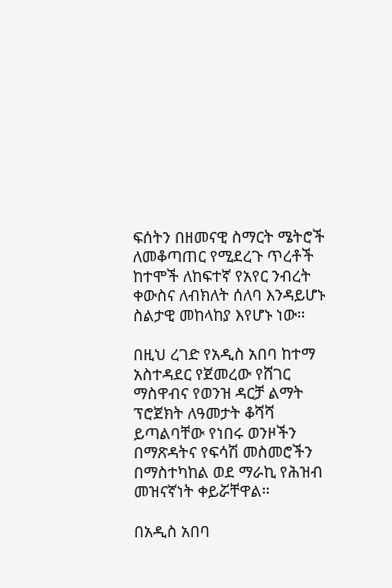ፍሰትን በዘመናዊ ስማርት ሜትሮች ለመቆጣጠር የሚደረጉ ጥረቶች ከተሞች ለከፍተኛ የአየር ንብረት ቀውስና ለብክለት ሰለባ እንዳይሆኑ ስልታዊ መከላከያ እየሆኑ ነው።

በዚህ ረገድ የአዲስ አበባ ከተማ አስተዳደር የጀመረው የሸገር ማስዋብና የወንዝ ዳርቻ ልማት ፕሮጀክት ለዓመታት ቆሻሻ ይጣልባቸው የነበሩ ወንዞችን በማጽዳትና የፍሳሽ መስመሮችን በማስተካከል ወደ ማራኪ የሕዝብ መዝናኛነት ቀይሯቸዋል።

በአዲስ አበባ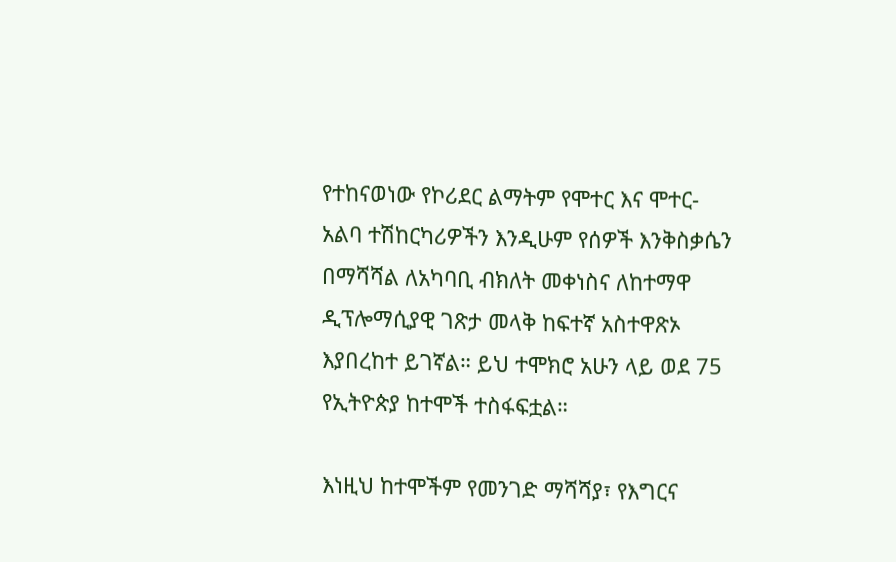የተከናወነው የኮሪደር ልማትም የሞተር እና ሞተር-አልባ ተሽከርካሪዎችን እንዲሁም የሰዎች እንቅስቃሴን በማሻሻል ለአካባቢ ብክለት መቀነስና ለከተማዋ ዲፕሎማሲያዊ ገጽታ መላቅ ከፍተኛ አስተዋጽኦ እያበረከተ ይገኛል። ይህ ተሞክሮ አሁን ላይ ወደ 75 የኢትዮጵያ ከተሞች ተስፋፍቷል።

እነዚህ ከተሞችም የመንገድ ማሻሻያ፣ የእግርና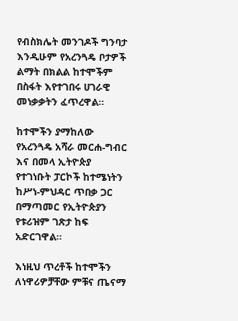የብስክሌት መንገዶች ግንባታ እንዲሁም የአረንጓዴ ቦታዎች ልማት በክልል ከተሞችም በስፋት እየተገበሩ ሀገራዊ መነቃቃትን ፈጥረዋል።

ከተሞችን ያማከለው የአረንጓዴ አሻራ መርሐ-ግብር እና በመላ ኢትዮጵያ የተገነቡት ፓርኮች ከተሜነትን ከሥነ-ምህዳር ጥበቃ ጋር በማጣመር የኢትዮጵያን የቱሪዝም ገጽታ ከፍ አድርገዋል።

እነዚህ ጥረቶች ከተሞችን ለነዋሪዎቻቸው ምቹና ጤናማ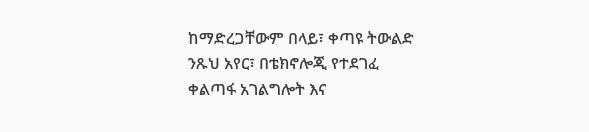ከማድረጋቸውም በላይ፣ ቀጣዩ ትውልድ ንጹህ አየር፣ በቴክኖሎጂ የተደገፈ ቀልጣፋ አገልግሎት እና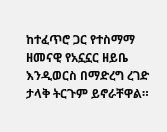ከተፈጥሮ ጋር የተስማማ ዘመናዊ የአኗኗር ዘይቤ እንዲወርስ በማድረግ ረገድ ታላቅ ትርጉም ይኖራቸዋል።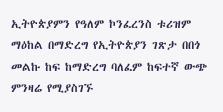ኢትዮጵያምን የዓለም ኮንፈረንስ ቱሪዝም ማዕከል በማድረግ የኢትዮጵያን ገጽታ በበጎ መልኩ ከፍ ከማድረግ ባለፈም ከፍተኛ ውጭ ምንዛሬ የሚያስገኙ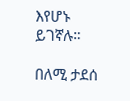እየሆኑ ይገኛሉ።

በለሚ ታደሰ